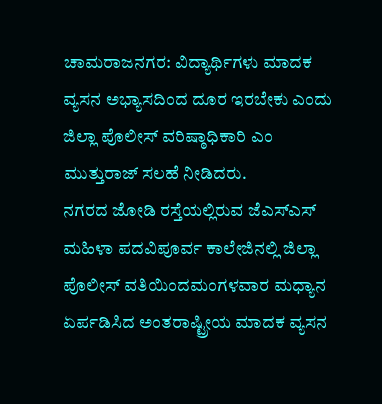ಚಾಮರಾಜನಗರ: ವಿದ್ಯಾರ್ಥಿಗಳು ಮಾದಕ ವ್ಯಸನ ಅಭ್ಯಾಸದಿಂದ ದೂರ ಇರಬೇಕು ಎಂದು ಜಿಲ್ಲಾ ಪೊಲೀಸ್ ವರಿಷ್ಠಾಧಿಕಾರಿ ಎಂ ಮುತ್ತುರಾಜ್ ಸಲಹೆ ನೀಡಿದರು.
ನಗರದ ಜೋಡಿ ರಸ್ತೆಯಲ್ಲಿರುವ ಜೆಎಸ್ಎಸ್ ಮಹಿಳಾ ಪದವಿಪೂರ್ವ ಕಾಲೇಜಿನಲ್ಲಿ ಜಿಲ್ಲಾ ಪೊಲೀಸ್ ವತಿಯಿಂದಮಂಗಳವಾರ ಮಧ್ಯಾನ ಏರ್ಪಡಿಸಿದ ಅಂತರಾಷ್ಟ್ರೀಯ ಮಾದಕ ವ್ಯಸನ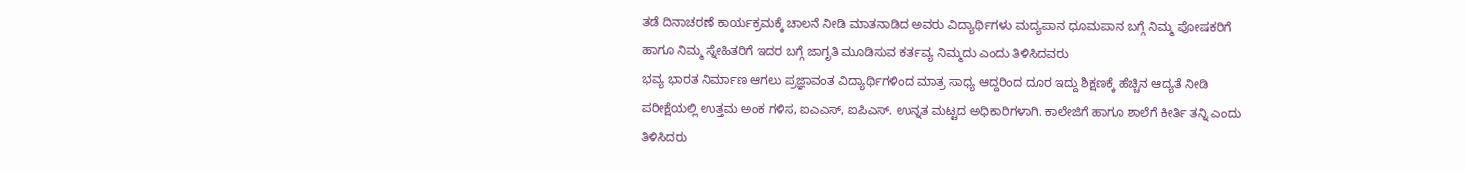ತಡೆ ದಿನಾಚರಣೆ ಕಾರ್ಯಕ್ರಮಕ್ಕೆ ಚಾಲನೆ ನೀಡಿ ಮಾತನಾಡಿದ ಅವರು ವಿದ್ಯಾರ್ಥಿಗಳು ಮದ್ಯಪಾನ ಧೂಮಪಾನ ಬಗ್ಗೆ ನಿಮ್ಮ ಪೋಷಕರಿಗೆ ಹಾಗೂ ನಿಮ್ಮ ಸ್ನೇಹಿತರಿಗೆ ಇದರ ಬಗ್ಗೆ ಜಾಗೃತಿ ಮೂಡಿಸುವ ಕರ್ತವ್ಯ ನಿಮ್ಮದು ಎಂದು ತಿಳಿಸಿದವರು
ಭವ್ಯ ಭಾರತ ನಿರ್ಮಾಣ ಆಗಲು ಪ್ರಜ್ಞಾವಂತ ವಿದ್ಯಾರ್ಥಿಗಳಿಂದ ಮಾತ್ರ ಸಾಧ್ಯ ಆದ್ದರಿಂದ ದೂರ ಇದ್ದು ಶಿಕ್ಷಣಕ್ಕೆ ಹೆಚ್ಚಿನ ಆದ್ಯತೆ ನೀಡಿ ಪರೀಕ್ಷೆಯಲ್ಲಿ ಉತ್ತಮ ಅಂಕ ಗಳಿಸ, ಐಎಎಸ್, ಐಪಿಎಸ್. ಉನ್ನತ ಮಟ್ಟದ ಅಧಿಕಾರಿಗಳಾಗಿ. ಕಾಲೇಜಿಗೆ ಹಾಗೂ ಶಾಲೆಗೆ ಕೀರ್ತಿ ತನ್ನಿ ಎಂದು ತಿಳಿಸಿದರು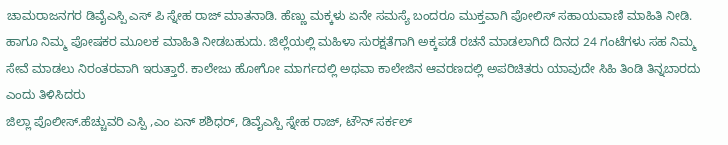ಚಾಮರಾಜನಗರ ಡಿವೈಎಸ್ಪಿ ಎಸ್ ಪಿ ಸ್ನೇಹ ರಾಜ್ ಮಾತನಾಡಿ. ಹೆಣ್ಣು ಮಕ್ಕಳು ಏನೇ ಸಮಸ್ಯೆ ಬಂದರೂ ಮುಕ್ತವಾಗಿ ಪೋಲಿಸ್ ಸಹಾಯವಾಣಿ ಮಾಹಿತಿ ನೀಡಿ. ಹಾಗೂ ನಿಮ್ಮ ಪೋಷಕರ ಮೂಲಕ ಮಾಹಿತಿ ನೀಡಬಹುದು. ಜಿಲ್ಲೆಯಲ್ಲಿ ಮಹಿಳಾ ಸುರಕ್ಷತೆಗಾಗಿ ಅಕ್ಕಪಡೆ ರಚನೆ ಮಾಡಲಾಗಿದೆ ದಿನದ 24 ಗಂಟೆಗಳು ಸಹ ನಿಮ್ಮ ಸೇವೆ ಮಾಡಲು ನಿರಂತರವಾಗಿ ಇರುತ್ತಾರೆ. ಕಾಲೇಜು ಹೋಗೋ ಮಾರ್ಗದಲ್ಲಿ ಅಥವಾ ಕಾಲೇಜಿನ ಆವರಣದಲ್ಲಿ ಅಪರಿಚಿತರು ಯಾವುದೇ ಸಿಹಿ ತಿಂಡಿ ತಿನ್ನಬಾರದು ಎಂದು ತಿಳಿಸಿದರು
ಜಿಲ್ಲಾ ಪೊಲೀಸ್.ಹೆಚ್ಚುವರಿ ಎಸ್ಪಿ ,ಎಂ ಏನ್ ಶಶಿಧರ್, ಡಿವೈಎಸ್ಪಿ ಸ್ನೇಹ ರಾಜ್, ಟೌನ್ ಸರ್ಕಲ್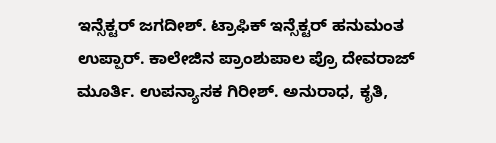ಇನ್ಸೆಕ್ಟರ್ ಜಗದೀಶ್. ಟ್ರಾಫಿಕ್ ಇನ್ಸೆಕ್ಟರ್ ಹನುಮಂತ ಉಪ್ಪಾರ್. ಕಾಲೇಜಿನ ಪ್ರಾಂಶುಪಾಲ ಪ್ರೊ ದೇವರಾಜ್ ಮೂರ್ತಿ. ಉಪನ್ಯಾಸಕ ಗಿರೀಶ್. ಅನುರಾಧ, ಕೃತಿ,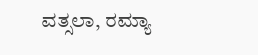ವತ್ಸಲಾ, ರಮ್ಯಾ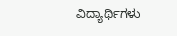ವಿದ್ಯಾರ್ಥಿಗಳು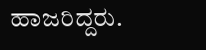ಹಾಜರಿದ್ದರು.